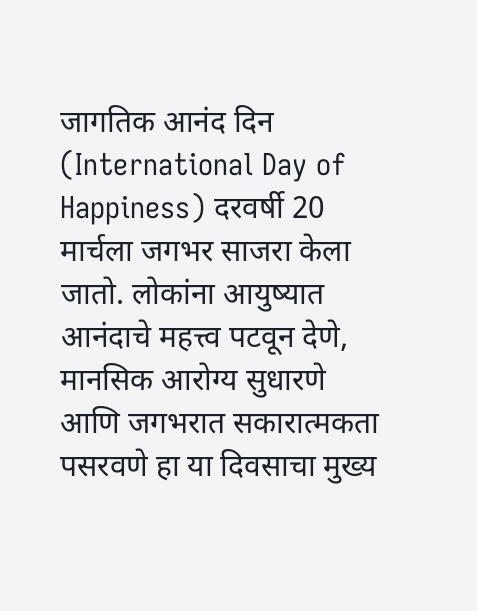जागतिक आनंद दिन (International Day of Happiness) दरवर्षी 20 मार्चला जगभर साजरा केला जातो. लोकांना आयुष्यात आनंदाचे महत्त्व पटवून देणे, मानसिक आरोग्य सुधारणे आणि जगभरात सकारात्मकता पसरवणे हा या दिवसाचा मुख्य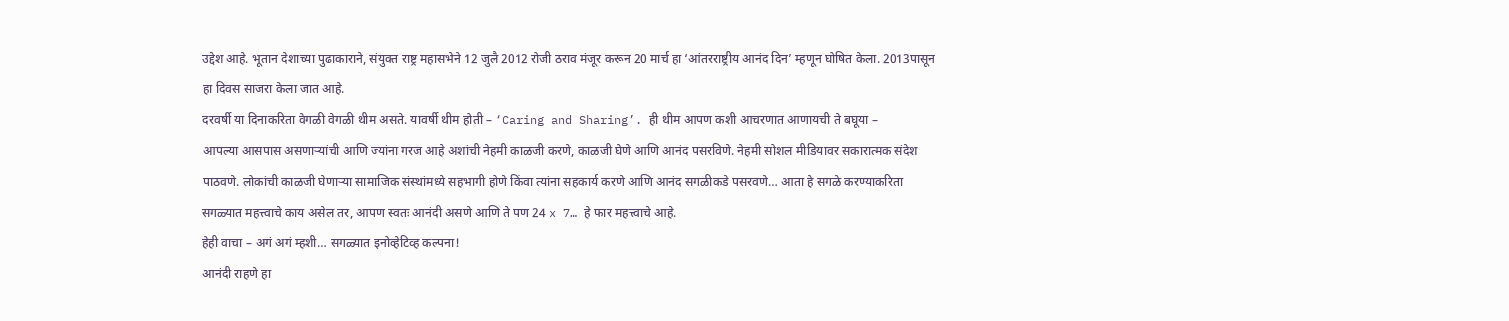उद्देश आहे. भूतान देशाच्या पुढाकाराने, संयुक्त राष्ट्र महासभेने 12 जुलै 2012 रोजी ठराव मंजूर करून 20 मार्च हा ‘आंतरराष्ट्रीय आनंद दिन’ म्हणून घोषित केला. 2013पासून हा दिवस साजरा केला जात आहे.
दरवर्षी या दिनाकरिता वेगळी वेगळी थीम असते. यावर्षी थीम होती – ‘Caring and Sharing’. ही थीम आपण कशी आचरणात आणायची ते बघूया –
आपल्या आसपास असणाऱ्यांची आणि ज्यांना गरज आहे अशांची नेहमी काळजी करणे, काळजी घेणे आणि आनंद पसरविणे. नेहमी सोशल मीडियावर सकारात्मक संदेश पाठवणे. लोकांची काळजी घेणाऱ्या सामाजिक संस्थांमध्ये सहभागी होणे किंवा त्यांना सहकार्य करणे आणि आनंद सगळीकडे पसरवणे… आता हे सगळे करण्याकरिता सगळ्यात महत्त्वाचे काय असेल तर, आपण स्वतः आनंदी असणे आणि ते पण 24 x 7… हे फार महत्त्वाचे आहे.
हेही वाचा – अगं अगं म्हशी… सगळ्यात इनोव्हेटिव्ह कल्पना!
आनंदी राहणे हा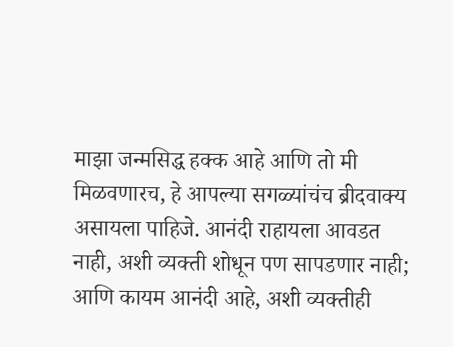माझा जन्मसिद्ध हक्क आहे आणि तो मी मिळवणारच, हे आपल्या सगळ्यांचंच ब्रीदवाक्य असायला पाहिजे. आनंदी राहायला आवडत नाही, अशी व्यक्ती शोधून पण सापडणार नाही; आणि कायम आनंदी आहे, अशी व्यक्तीही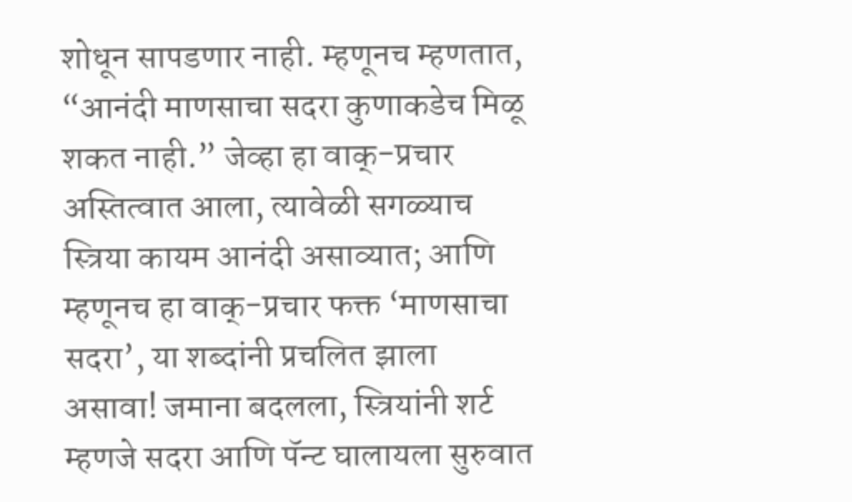शोधून सापडणार नाही. म्हणूनच म्हणतात, “आनंदी माणसाचा सदरा कुणाकडेच मिळू शकत नाही.” जेव्हा हा वाक्-प्रचार अस्तित्वात आला, त्यावेळी सगळ्याच स्त्रिया कायम आनंदी असाव्यात; आणि म्हणूनच हा वाक्-प्रचार फक्त ‘माणसाचा सदरा’, या शब्दांनी प्रचलित झाला असावा! जमाना बदलला, स्त्रियांनी शर्ट म्हणजे सदरा आणि पॅन्ट घालायला सुरुवात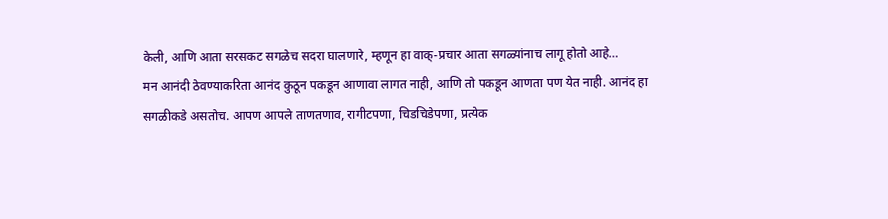केली, आणि आता सरसकट सगळेच सदरा घालणारे, म्हणून हा वाक्-प्रचार आता सगळ्यांनाच लागू होतो आहे…
मन आनंदी ठेवण्याकरिता आनंद कुठून पकडून आणावा लागत नाही, आणि तो पकडून आणता पण येत नाही. आनंद हा सगळीकडे असतोच. आपण आपले ताणतणाव, रागीटपणा, चिडचिडेपणा, प्रत्येक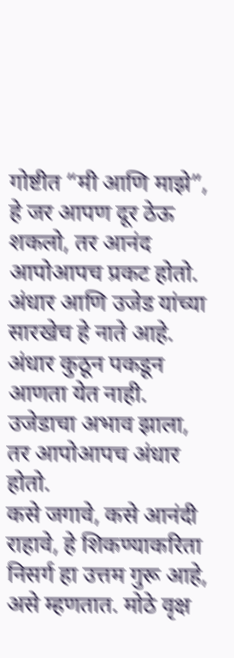गोष्टीत “मी आणि माझे”, हे जर आपण दूर ठेऊ शकलो, तर आनंद आपोआपच प्रकट होतो. अंधार आणि उजेड यांच्या सारखेच हे नाते आहे. अंधार कुठून पकडून आणता येत नाही. उजेडाचा अभाव झाला, तर आपोआपच अंधार होतो.
कसे जगावे, कसे आनंदी राहावे, हे शिकण्याकरिता निसर्ग हा उत्तम गुरू आहे, असे म्हणतात. मोठे वृक्ष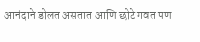आनंदाने डोलत असतात आणि छोटे गवत पण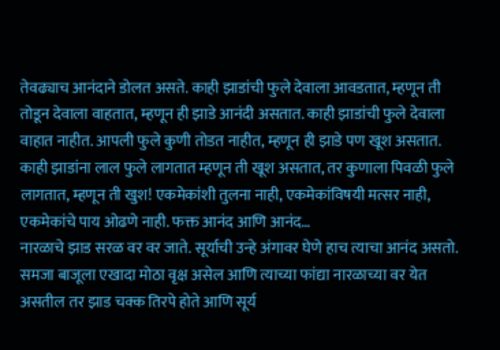तेवढ्याच आनंदाने डोलत असते. काही झाडांची फुले देवाला आवडतात, म्हणून ती तोडून देवाला वाहतात, म्हणून ही झाडे आनंदी असतात. काही झाडांची फुले देवाला वाहात नाहीत. आपली फुले कुणी तोडत नाहीत, म्हणून ही झाडे पण खूश असतात. काही झाडांना लाल फुले लागतात म्हणून ती खूश असतात, तर कुणाला पिवळी फुले लागतात, म्हणून ती खुश! एकमेकांशी तुलना नाही, एकमेकांविषयी मत्सर नाही, एकमेकांचे पाय ओढणे नाही. फक्त आनंद आणि आनंद…
नारळाचे झाड सरळ वर वर जाते. सूर्याची उन्हे अंगावर घेणे हाच त्याचा आनंद असतो. समजा बाजूला एखादा मोठा वृक्ष असेल आणि त्याच्या फांद्या नारळाच्या वर येत असतील तर झाड चक्क तिरपे होते आणि सूर्य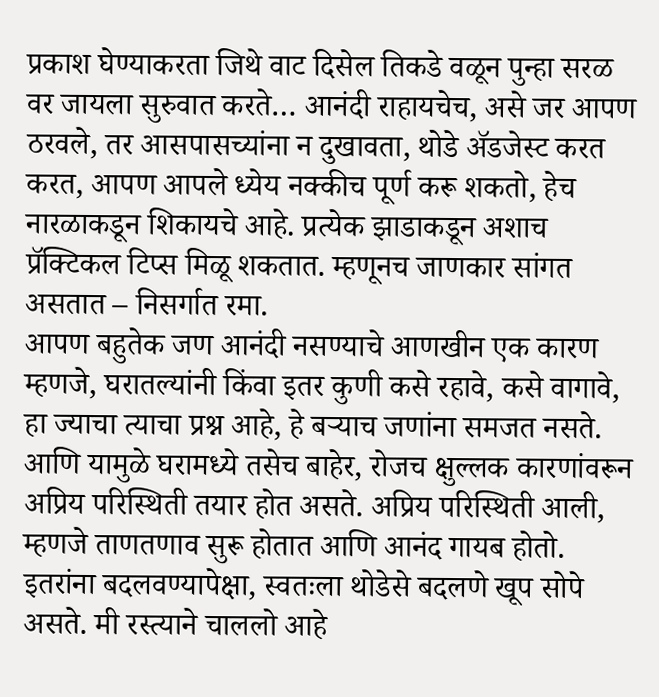प्रकाश घेण्याकरता जिथे वाट दिसेल तिकडे वळून पुन्हा सरळ वर जायला सुरुवात करते… आनंदी राहायचेच, असे जर आपण ठरवले, तर आसपासच्यांना न दुखावता, थोडे ॲडजेस्ट करत करत, आपण आपले ध्येय नक्कीच पूर्ण करू शकतो, हेच नारळाकडून शिकायचे आहे. प्रत्येक झाडाकडून अशाच प्रॅक्टिकल टिप्स मिळू शकतात. म्हणूनच जाणकार सांगत असतात – निसर्गात रमा.
आपण बहुतेक जण आनंदी नसण्याचे आणखीन एक कारण म्हणजे, घरातल्यांनी किंवा इतर कुणी कसे रहावे, कसे वागावे, हा ज्याचा त्याचा प्रश्न आहे, हे बऱ्याच जणांना समजत नसते. आणि यामुळे घरामध्ये तसेच बाहेर, रोजच क्षुल्लक कारणांवरून अप्रिय परिस्थिती तयार होत असते. अप्रिय परिस्थिती आली, म्हणजे ताणतणाव सुरू होतात आणि आनंद गायब होतो. इतरांना बदलवण्यापेक्षा, स्वतःला थोडेसे बदलणे खूप सोपे असते. मी रस्त्याने चाललो आहे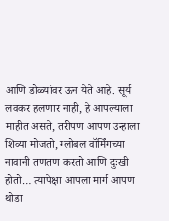आणि डोळ्यांवर ऊन येते आहे. सूर्य लवकर हलणार नाही, हे आपल्याला माहीत असते, तरीपण आपण उन्हाला शिव्या मोजतो, ग्लोबल वॉर्मिंगच्या नावानी तणतण करतो आणि दुःखी होतो… त्यापेक्षा आपला मार्ग आपण थोडा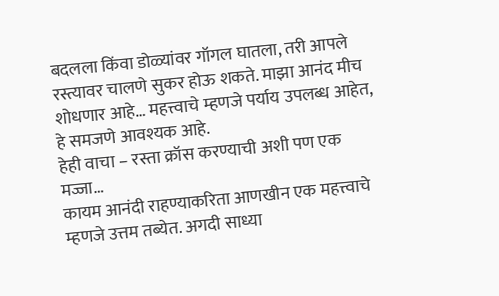बदलला किंवा डोळ्यांवर गॉगल घातला, तरी आपले रस्त्यावर चालणे सुकर होऊ शकते. माझा आनंद मीच शोधणार आहे… महत्त्वाचे म्हणजे पर्याय उपलब्ध आहेत, हे समजणे आवश्यक आहे.
हेही वाचा – रस्ता क्रॉस करण्याची अशी पण एक मज्जा…
कायम आनंदी राहण्याकरिता आणखीन एक महत्त्वाचे म्हणजे उत्तम तब्येत. अगदी साध्या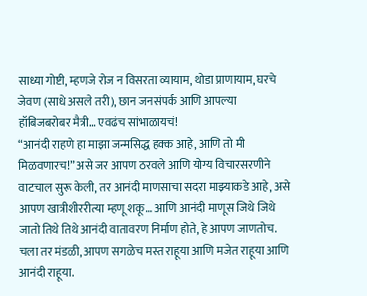साध्या गोष्टी, म्हणजे रोज न विसरता व्यायाम, थोडा प्राणायाम, घरचे जेवण (साधे असले तरी), छान जनसंपर्क आणि आपल्या हॉबिजबरोबर मैत्री… एवढंच सांभाळायचं!
“आनंदी राहणे हा माझा जन्मसिद्ध हक्क आहे, आणि तो मी मिळवणारच!” असे जर आपण ठरवले आणि योग्य विचारसरणीने वाटचाल सुरू केली, तर आनंदी माणसाचा सदरा माझ्याकडे आहे, असे आपण खात्रीशीररीत्या म्हणू शकू… आणि आनंदी माणूस जिथे जिथे जातो तिथे तिथे आनंदी वातावरण निर्माण होते, हे आपण जाणतोच.
चला तर मंडळी, आपण सगळेच मस्त राहूया आणि मजेत राहूया आणि आनंदी राहूया.